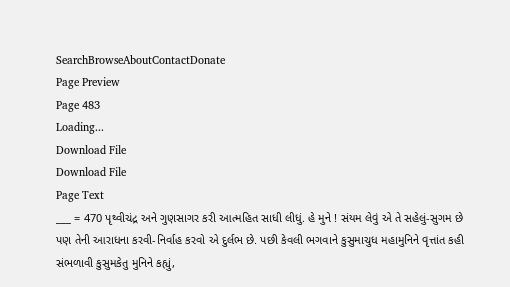SearchBrowseAboutContactDonate
Page Preview
Page 483
Loading...
Download File
Download File
Page Text
___ = 470 પૃથ્વીચંદ્ર અને ગુણસાગર કરી આત્મહિત સાધી લીધું. હે મુને ! સંયમ લેવું એ તે સહેલું-સુગમ છે પણ તેની આરાધના કરવી-નિર્વાહ કરવો એ દુર્લભ છે. પછી કેવલી ભગવાને કુસુમાચુધ મહામુનિને વૃત્તાંત કહી સંભળાવી કુસુમકેતુ મુનિને કહ્યું,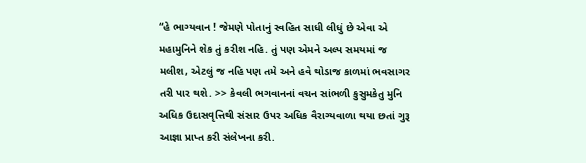“હે ભાગ્યવાન ! જેમણે પોતાનું સ્વહિત સાધી લીધું છે એવા એ મહામુનિને શેક તું કરીશ નહિ. તું પણ એમને અલ્પ સમયમાં જ મલીશ, એટલું જ નહિ પણ તમે અને હવે થોડાજ કાળમાં ભવસાગર તરી પાર થશે. >> કેવલી ભગવાનનાં વચન સાંભળી કુસુમકેતુ મુનિ અધિક ઉદાસવૃત્તિથી સંસાર ઉપર અધિક વૈરાગ્યવાળા થયા છતાં ગુરૂ આજ્ઞા પ્રાપ્ત કરી સંલેખના કરી.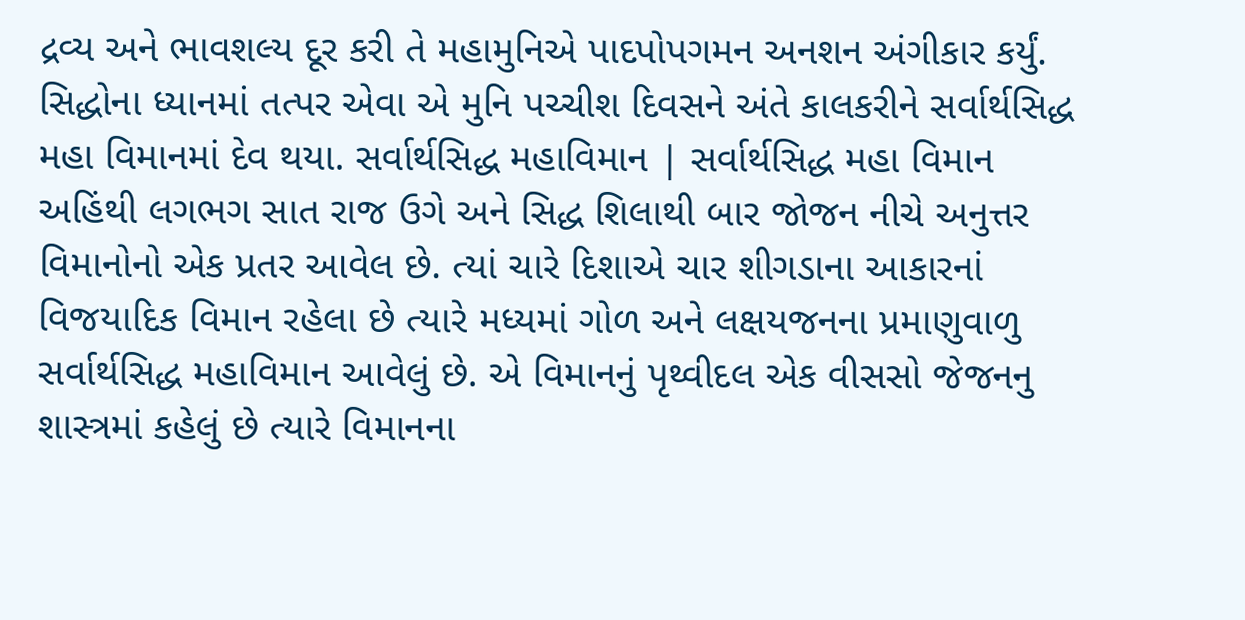દ્રવ્ય અને ભાવશલ્ય દૂર કરી તે મહામુનિએ પાદપોપગમન અનશન અંગીકાર કર્યું. સિદ્ધોના ધ્યાનમાં તત્પર એવા એ મુનિ પચ્ચીશ દિવસને અંતે કાલકરીને સર્વાર્થસિદ્ધ મહા વિમાનમાં દેવ થયા. સર્વાર્થસિદ્ધ મહાવિમાન | સર્વાર્થસિદ્ધ મહા વિમાન અહિંથી લગભગ સાત રાજ ઉગે અને સિદ્ધ શિલાથી બાર જોજન નીચે અનુત્તર વિમાનોનો એક પ્રતર આવેલ છે. ત્યાં ચારે દિશાએ ચાર શીગડાના આકારનાં વિજયાદિક વિમાન રહેલા છે ત્યારે મધ્યમાં ગોળ અને લક્ષયજનના પ્રમાણુવાળુ સર્વાર્થસિદ્ધ મહાવિમાન આવેલું છે. એ વિમાનનું પૃથ્વીદલ એક વીસસો જેજનનુ શાસ્ત્રમાં કહેલું છે ત્યારે વિમાનના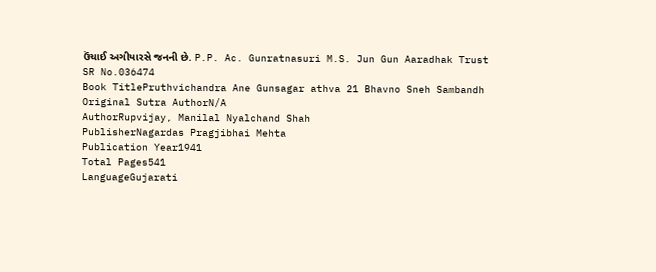ઉંચાઈ અગીયારસે જનની છે. P.P. Ac. Gunratnasuri M.S. Jun Gun Aaradhak Trust
SR No.036474
Book TitlePruthvichandra Ane Gunsagar athva 21 Bhavno Sneh Sambandh
Original Sutra AuthorN/A
AuthorRupvijay, Manilal Nyalchand Shah
PublisherNagardas Pragjibhai Mehta
Publication Year1941
Total Pages541
LanguageGujarati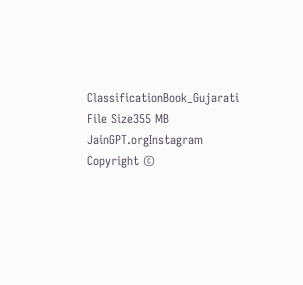ClassificationBook_Gujarati
File Size355 MB
JainGPT.orgInstagram
Copyright ©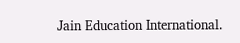Jain Education International.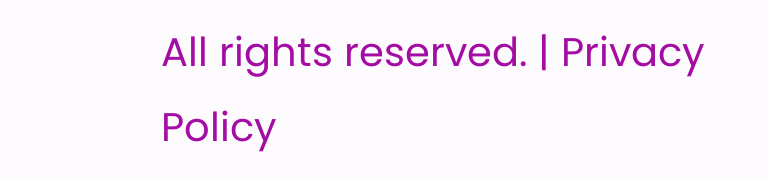All rights reserved. | Privacy Policy